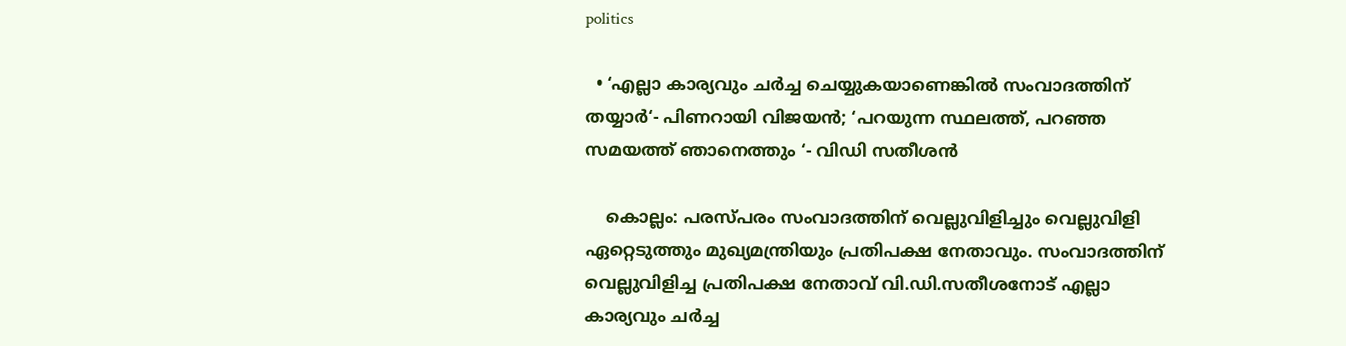politics

  • ‘എല്ലാ കാര്യവും ചർച്ച ചെയ്യുകയാണെങ്കിൽ സംവാദത്തിന് തയ്യാർ‘- പിണറായി വിജയൻ; ‘പറയുന്ന സ്ഥലത്ത്, പറഞ്ഞ സമയത്ത് ഞാനെത്തും ‘- വിഡി സതീശൻ

    കൊല്ലം: പരസ്പരം സംവാദത്തിന് വെല്ലുവിളിച്ചും വെല്ലുവിളി ഏറ്റെടുത്തും മുഖ്യമന്ത്രിയും പ്രതിപക്ഷ നേതാവും. സംവാദത്തിന് വെല്ലുവിളിച്ച പ്രതിപക്ഷ നേതാവ് വി.ഡി.സതീശനോട് എല്ലാ കാര്യവും ചർച്ച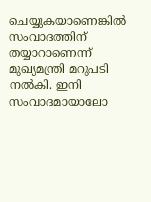ചെയ്യുകയാണെങ്കിൽ സംവാദത്തിന് തയ്യാറാണെന്ന് മുഖ്യമന്ത്രി മറുപടി നൽകി. ഇനി സംവാദമായാലോ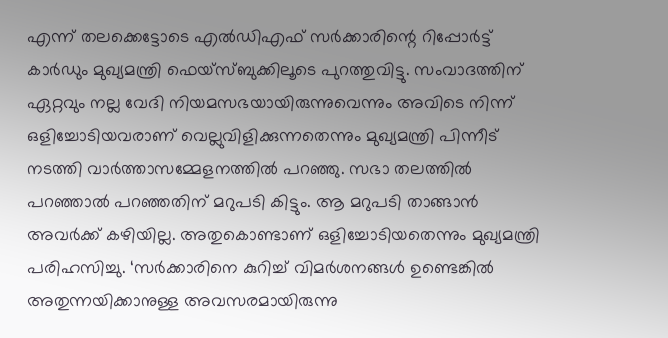എന്ന് തലക്കെട്ടോടെ എൽഡിഎഫ് സർക്കാരിന്റെ റിപ്പോർട്ട് കാർഡും മുഖ്യമന്ത്രി ഫെയ്‌സ്ബുക്കിലൂടെ പുറത്തുവിട്ടു. സംവാദത്തിന് ഏറ്റവും നല്ല വേദി നിയമസഭയായിരുന്നുവെന്നും അവിടെ നിന്ന് ഒളിച്ചോടിയവരാണ് വെല്ലുവിളിക്കുന്നതെന്നും മുഖ്യമന്ത്രി പിന്നീട് നടത്തി വാർത്താസമ്മേളനത്തിൽ പറഞ്ഞു. സഭാ തലത്തിൽ പറഞ്ഞാൽ പറഞ്ഞതിന് മറുപടി കിട്ടും. ആ മറുപടി താങ്ങാൻ അവർക്ക് കഴിയില്ല. അതുകൊണ്ടാണ് ഒളിച്ചോടിയതെന്നും മുഖ്യമന്ത്രി പരിഹസിച്ചു. ‘സർക്കാരിനെ കുറിച്ച് വിമർശനങ്ങൾ ഉണ്ടെങ്കിൽ അതുന്നയിക്കാനുള്ള അവസരമായിരുന്നു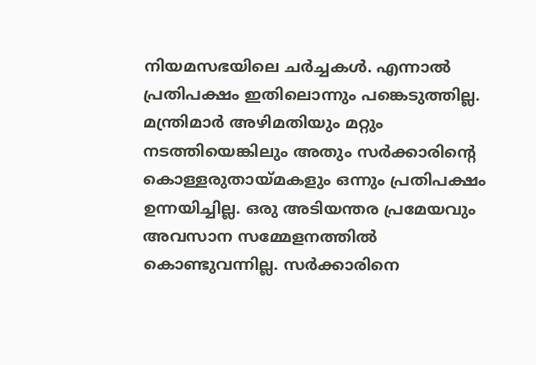നിയമസഭയിലെ ചർച്ചകൾ. എന്നാൽ പ്രതിപക്ഷം ഇതിലൊന്നും പങ്കെടുത്തില്ല. മന്ത്രിമാർ അഴിമതിയും മറ്റും നടത്തിയെങ്കിലും അതും സർക്കാരിന്റെ കൊള്ളരുതായ്മകളും ഒന്നും പ്രതിപക്ഷം ഉന്നയിച്ചില്ല. ഒരു അടിയന്തര പ്രമേയവും അവസാന സമ്മേളനത്തിൽ കൊണ്ടുവന്നില്ല. സർക്കാരിനെ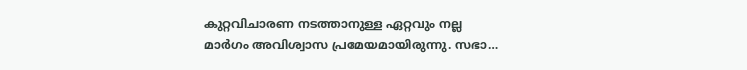കുറ്റവിചാരണ നടത്താനുള്ള ഏറ്റവും നല്ല മാർഗം അവിശ്വാസ പ്രമേയമായിരുന്നു. സഭാ…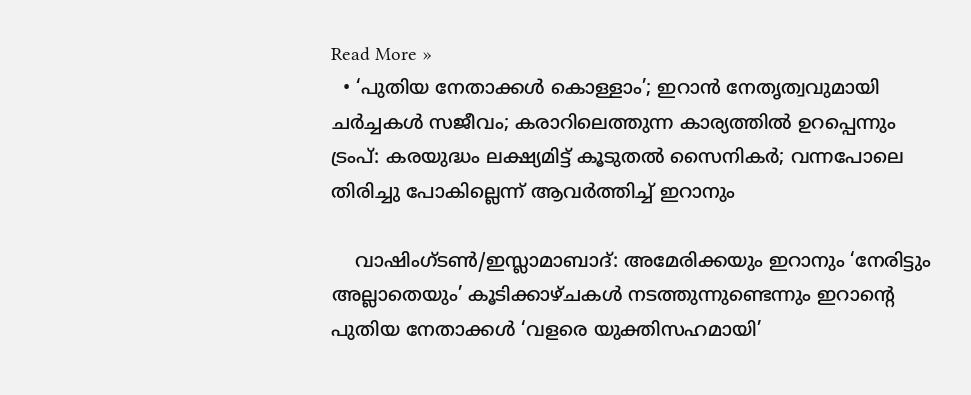Read More »
  • ‘പുതിയ നേതാക്കള്‍ കൊള്ളാം’; ഇറാന്‍ നേതൃത്വവുമായി ചര്‍ച്ചകള്‍ സജീവം; കരാറിലെത്തുന്ന കാര്യത്തില്‍ ഉറപ്പെന്നും ട്രംപ്: കരയുദ്ധം ലക്ഷ്യമിട്ട് കൂടുതല്‍ സൈനികര്‍; വന്നപോലെ തിരിച്ചു പോകില്ലെന്ന് ആവര്‍ത്തിച്ച് ഇറാനും

    വാഷിംഗ്ടണ്‍/ഇസ്ലാമാബാദ്: അമേരിക്കയും ഇറാനും ‘നേരിട്ടും അല്ലാതെയും’ കൂടിക്കാഴ്ചകള്‍ നടത്തുന്നുണ്ടെന്നും ഇറാന്റെ പുതിയ നേതാക്കള്‍ ‘വളരെ യുക്തിസഹമായി’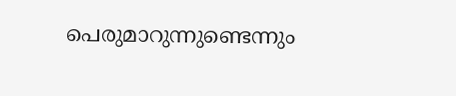പെരുമാറുന്നുണ്ടെന്നും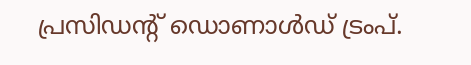പ്രസിഡന്റ് ഡൊണാള്‍ഡ് ട്രംപ്.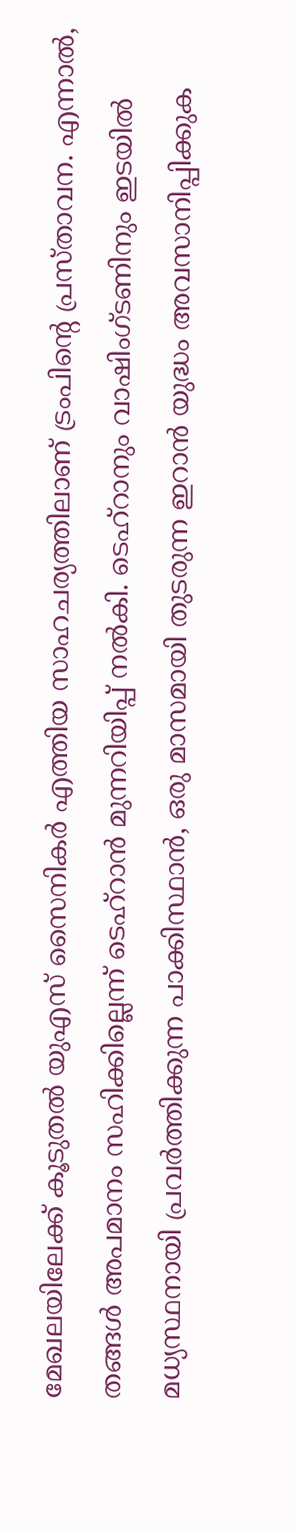മേഖലയിലേക്ക് കൂടുതല്‍ യുഎസ് സൈനികര്‍ എത്തിയ സാഹചര്യത്തിലാണ് ട്രംപിന്റെ പ്രസ്താവന. എന്നാല്‍, തങ്ങള്‍ അപമാനം സഹിക്കില്ലെന്ന് ടെഹ്റാന്‍ മുന്നറിയിപ്പ് നല്‍കി. ടെഹ്റാനും വാഷിംഗ്ടണിനും ഇടയില്‍ മധ്യസ്ഥനായി പ്രവര്‍ത്തിക്കുന്ന പാക്കിസ്ഥാന്‍, ഒരു മാസമായി തുടരുന്ന ഇറാന്‍ യുദ്ധം അവസാനിപ്പിക്കുക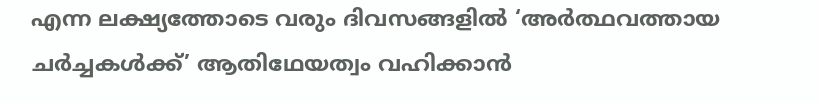എന്ന ലക്ഷ്യത്തോടെ വരും ദിവസങ്ങളില്‍ ‘അര്‍ത്ഥവത്തായ ചര്‍ച്ചകള്‍ക്ക്’ ആതിഥേയത്വം വഹിക്കാന്‍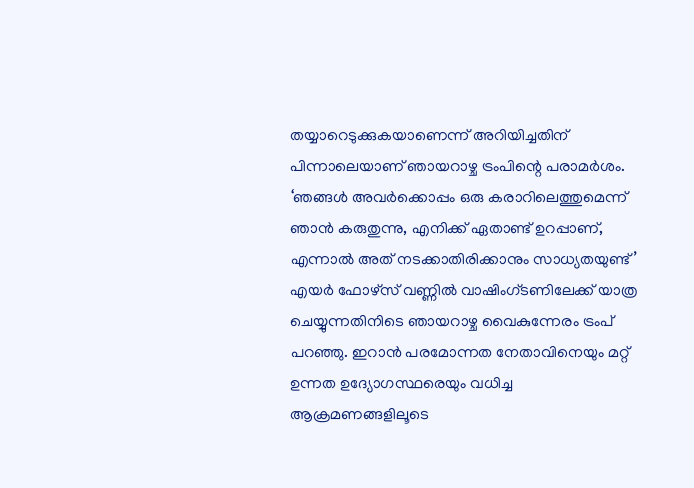തയ്യാറെടുക്കുകയാണെന്ന് അറിയിച്ചതിന് പിന്നാലെയാണ് ഞായറാഴ്ച ട്രംപിന്റെ പരാമര്‍ശം. ‘ഞങ്ങള്‍ അവര്‍ക്കൊപ്പം ഒരു കരാറിലെത്തുമെന്ന് ഞാന്‍ കരുതുന്നു, എനിക്ക് ഏതാണ്ട് ഉറപ്പാണ്, എന്നാല്‍ അത് നടക്കാതിരിക്കാനും സാധ്യതയുണ്ട്’ എയര്‍ ഫോഴ്‌സ് വണ്ണില്‍ വാഷിംഗ്ടണിലേക്ക് യാത്ര ചെയ്യുന്നതിനിടെ ഞായറാഴ്ച വൈകുന്നേരം ട്രംപ് പറഞ്ഞു. ഇറാന്‍ പരമോന്നത നേതാവിനെയും മറ്റ് ഉന്നത ഉദ്യോഗസ്ഥരെയും വധിച്ച ആക്രമണങ്ങളിലൂടെ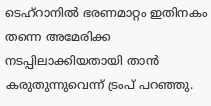ടെഹ്റാനില്‍ ഭരണമാറ്റം ഇതിനകം തന്നെ അമേരിക്ക നടപ്പിലാക്കിയതായി താന്‍ കരുതുന്നുവെന്ന് ട്രംപ് പറഞ്ഞു.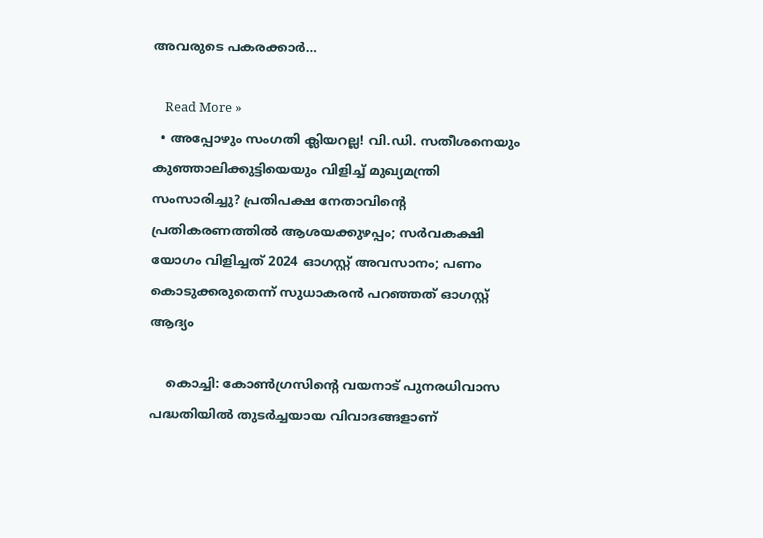അവരുടെ പകരക്കാര്‍…

    Read More »
  • അപ്പോഴും സംഗതി ക്ലിയറല്ല! വി.ഡി. സതീശനെയും കുഞ്ഞാലിക്കുട്ടിയെയും വിളിച്ച് മുഖ്യമന്ത്രി സംസാരിച്ചു? പ്രതിപക്ഷ നേതാവിന്റെ പ്രതികരണത്തില്‍ ആശയക്കുഴപ്പം; സര്‍വകക്ഷി യോഗം വിളിച്ചത് 2024 ഓഗസ്റ്റ് അവസാനം; പണം കൊടുക്കരുതെന്ന് സുധാകരന്‍ പറഞ്ഞത് ഓഗസ്റ്റ് ആദ്യം

    കൊച്ചി: കോണ്‍ഗ്രസിന്റെ വയനാട് പുനരധിവാസ പദ്ധതിയില്‍ തുടര്‍ച്ചയായ വിവാദങ്ങളാണ്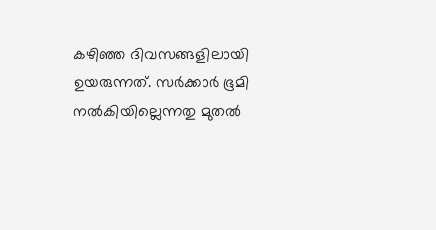കഴിഞ്ഞ ദിവസങ്ങളിലായി ഉയരുന്നത്. സര്‍ക്കാര്‍ ഭൂമി നല്‍കിയില്ലെന്നതു മുതല്‍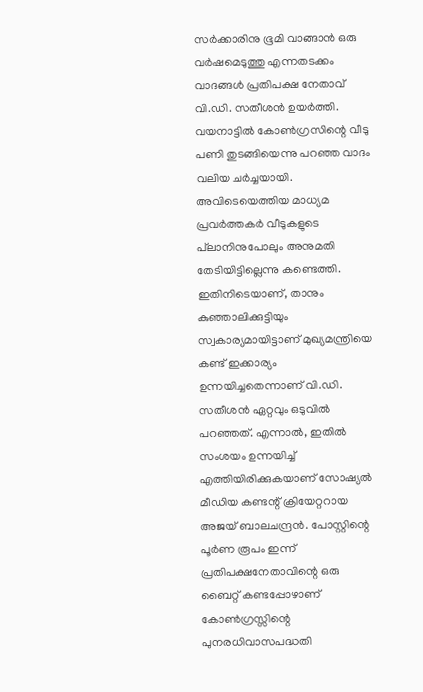സര്‍ക്കാരിനു ഭൂമി വാങ്ങാന്‍ ഒരു വര്‍ഷമെടുത്തു എന്നതടക്കം വാദങ്ങള്‍ പ്രതിപക്ഷ നേതാവ് വി.ഡി. സതീശന്‍ ഉയര്‍ത്തി. വയനാട്ടില്‍ കോണ്‍ഗ്രസിന്റെ വീടു പണി തുടങ്ങിയെന്നു പറഞ്ഞ വാദം വലിയ ചര്‍ച്ചയായി. അവിടെയെത്തിയ മാധ്യമ പ്രവര്‍ത്തകര്‍ വീടുകളുടെ പ്‌ലാനിനുപോലും അനുമതി തേടിയിട്ടില്ലെന്നു കണ്ടെത്തി. ഇതിനിടെയാണ്, താനും കുഞ്ഞാലിക്കുട്ടിയും സ്വകാര്യമായിട്ടാണ് മുഖ്യമന്ത്രിയെ കണ്ട് ഇക്കാര്യം ഉന്നയിച്ചതെന്നാണ് വി.ഡി. സതീശന്‍ ഏറ്റവും ഒടുവില്‍ പറഞ്ഞത്. എന്നാല്‍, ഇതില്‍ സംശയം ഉന്നയിച്ച് എത്തിയിരിക്കുകയാണ് സോഷ്യല്‍ മീഡിയ കണ്ടന്റ് ക്രിയേറ്ററായ അജയ് ബാലചന്ദ്രന്‍. പോസ്റ്റിന്റെ പൂര്‍ണ രൂപം ഇന്ന് പ്രതിപക്ഷനേതാവിന്റെ ഒരു ബൈറ്റ് കണ്ടപ്പോഴാണ് കോണ്‍ഗ്രസ്സിന്റെ പുനരധിവാസപദ്ധതി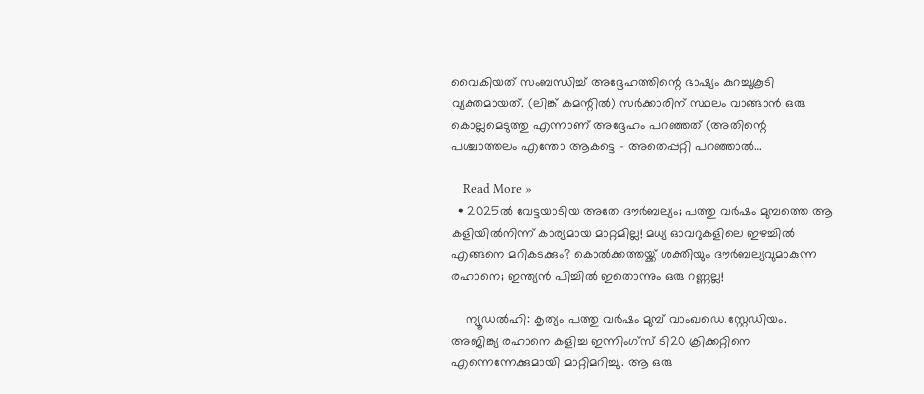വൈകിയത് സംബന്ധിച്ച് അദ്ദേഹത്തിന്റെ ഭാഷ്യം കുറച്ചുകൂടി വ്യക്തമായത്. (ലിങ്ക് കമന്റില്‍) സര്‍ക്കാരിന് സ്ഥലം വാങ്ങാന്‍ ഒരു കൊല്ലമെടുത്തു എന്നാണ് അദ്ദേഹം പറഞ്ഞത് (അതിന്റെ പശ്ചാത്തലം എന്തോ ആകട്ടെ – അതെപ്പറ്റി പറഞ്ഞാല്‍…

    Read More »
  • 2025ല്‍ വേട്ടയാടിയ അതേ ദൗര്‍ബല്യം; പത്തു വര്‍ഷം മുമ്പത്തെ ആ കളിയില്‍നിന്ന് കാര്യമായ മാറ്റമില്ല! മധ്യ ഓവറുകളിലെ ഇഴച്ചില്‍ എങ്ങനെ മറികടക്കും? കൊല്‍ക്കത്തയ്ക്ക് ശക്തിയും ദൗര്‍ബല്യവുമാകുന്ന രഹാനെ; ഇന്ത്യന്‍ പിച്ചില്‍ ഇതൊന്നും ഒരു റണ്ണല്ല!

    ന്യൂഡല്‍ഹി: കൃത്യം പത്തു വര്‍ഷം മുമ്പ് വാംഖഡെ സ്റ്റേഡിയം. അജിങ്ക്യ രഹാനെ കളിച്ച ഇന്നിംഗ്സ് ടി20 ക്രിക്കറ്റിനെ എന്നെന്നേക്കുമായി മാറ്റിമറിച്ചു. ആ ഒരു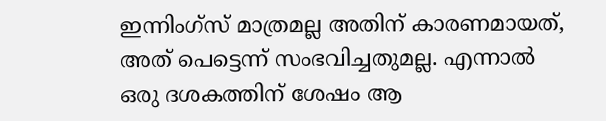ഇന്നിംഗ്സ് മാത്രമല്ല അതിന് കാരണമായത്, അത് പെട്ടെന്ന് സംഭവിച്ചതുമല്ല. എന്നാല്‍ ഒരു ദശകത്തിന് ശേഷം ആ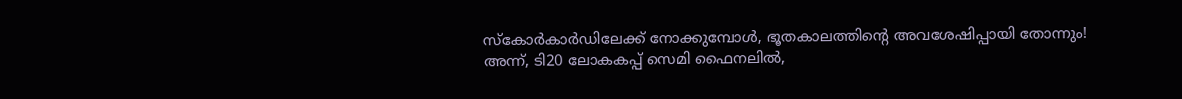സ്‌കോര്‍കാര്‍ഡിലേക്ക് നോക്കുമ്പോള്‍, ഭൂതകാലത്തിന്റെ അവശേഷിപ്പായി തോന്നും! അന്ന്, ടി20 ലോകകപ്പ് സെമി ഫൈനലില്‍,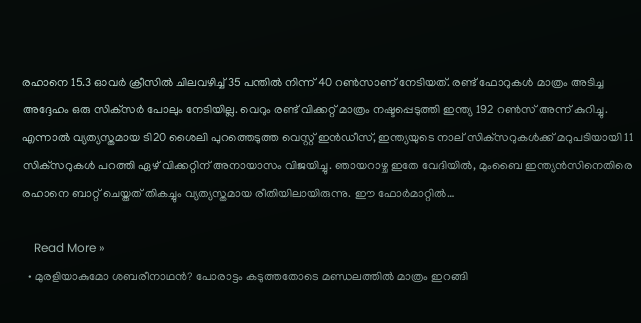രഹാനെ 15.3 ഓവര്‍ ക്രീസില്‍ ചിലവഴിച്ച് 35 പന്തില്‍ നിന്ന് 40 റണ്‍സാണ് നേടിയത്. രണ്ട് ഫോറുകള്‍ മാത്രം അടിച്ച അദ്ദേഹം ഒരു സിക്‌സര്‍ പോലും നേടിയില്ല. വെറും രണ്ട് വിക്കറ്റ് മാത്രം നഷ്ടപ്പെടുത്തി ഇന്ത്യ 192 റണ്‍സ് അന്ന് കുറിച്ചു. എന്നാല്‍ വ്യത്യസ്തമായ ടി20 ശൈലി പുറത്തെടുത്ത വെസ്റ്റ് ഇന്‍ഡീസ്, ഇന്ത്യയുടെ നാല് സിക്‌സറുകള്‍ക്ക് മറുപടിയായി 11 സിക്‌സറുകള്‍ പറത്തി ഏഴ് വിക്കറ്റിന് അനായാസം വിജയിച്ചു. ഞായറാഴ്ച ഇതേ വേദിയില്‍, മുംബൈ ഇന്ത്യന്‍സിനെതിരെ രഹാനെ ബാറ്റ് ചെയ്തത് തികച്ചും വ്യത്യസ്തമായ രീതിയിലായിരുന്നു. ഈ ഫോര്‍മാറ്റില്‍…

    Read More »
  • മുരളിയാകുമോ ശബരീനാഥന്‍? പോരാട്ടം കടുത്തതോടെ മണ്ഡലത്തില്‍ മാത്രം ഇറങ്ങി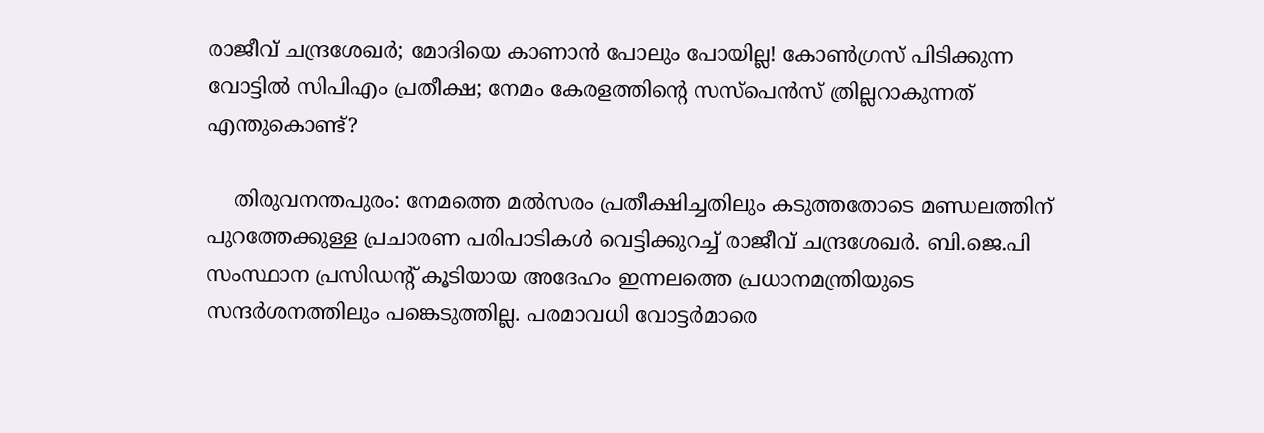രാജീവ് ചന്ദ്രശേഖര്‍; മോദിയെ കാണാന്‍ പോലും പോയില്ല! കോണ്‍ഗ്രസ് പിടിക്കുന്ന വോട്ടില്‍ സിപിഎം പ്രതീക്ഷ; നേമം കേരളത്തിന്റെ സസ്‌പെന്‍സ് ത്രില്ലറാകുന്നത് എന്തുകൊണ്ട്?

    തിരുവനന്തപുരം: നേമത്തെ മല്‍സരം പ്രതീക്ഷിച്ചതിലും കടുത്തതോടെ മണ്ഡലത്തിന് പുറത്തേക്കുള്ള പ്രചാരണ പരിപാടികള്‍ വെട്ടിക്കുറച്ച് രാജീവ് ചന്ദ്രശേഖര്‍. ബി.ജെ.പി സംസ്ഥാന പ്രസിഡന്റ് കൂടിയായ അദേഹം ഇന്നലത്തെ പ്രധാനമന്ത്രിയുടെ സന്ദര്‍ശനത്തിലും പങ്കെടുത്തില്ല. പരമാവധി വോട്ടര്‍മാരെ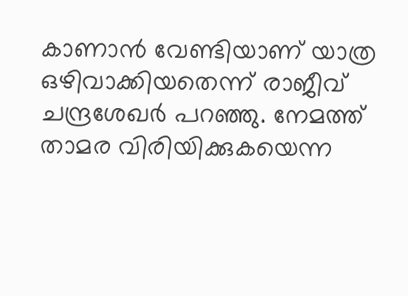കാണാന്‍ വേണ്ടിയാണ് യാത്ര ഒഴിവാക്കിയതെന്ന് രാജീവ് ചന്ദ്രശേഖര്‍ പറഞ്ഞു. നേമത്ത് താമര വിരിയിക്കുകയെന്ന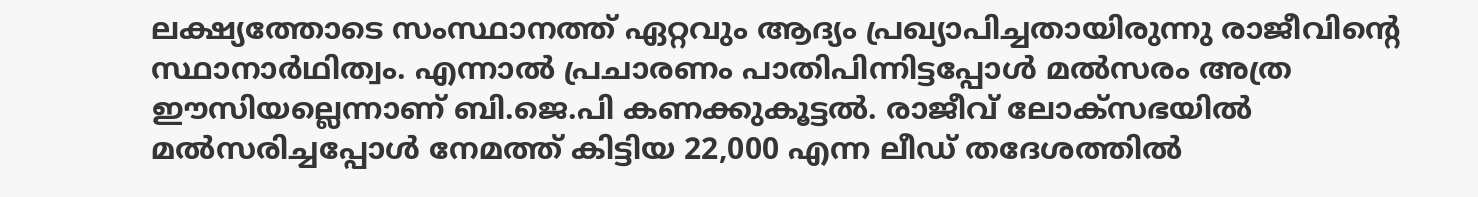ലക്ഷ്യത്തോടെ സംസ്ഥാനത്ത് ഏറ്റവും ആദ്യം പ്രഖ്യാപിച്ചതായിരുന്നു രാജീവിന്റെ സ്ഥാനാര്‍ഥിത്വം. എന്നാല്‍ പ്രചാരണം പാതിപിന്നിട്ടപ്പോള്‍ മല്‍സരം അത്ര ഈസിയല്ലെന്നാണ് ബി.ജെ.പി കണക്കുകൂട്ടല്‍. രാജീവ് ലോക്‌സഭയില്‍ മല്‍സരിച്ചപ്പോള്‍ നേമത്ത് കിട്ടിയ 22,000 എന്ന ലീഡ് തദേശത്തില്‍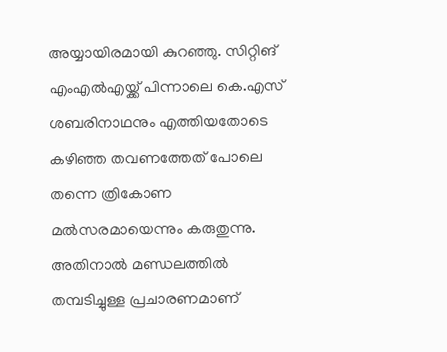അയ്യായിരമായി കുറഞ്ഞു. സിറ്റിങ് എംഎല്‍എയ്ക്ക് പിന്നാലെ കെ.എസ് ശബരിനാഥനും എത്തിയതോടെ കഴിഞ്ഞ തവണത്തേത് പോലെ തന്നെ ത്രികോണ മല്‍സരമായെന്നും കരുതുന്നു. അതിനാല്‍ മണ്ഡലത്തില്‍ തമ്പടിച്ചുള്ള പ്രചാരണമാണ്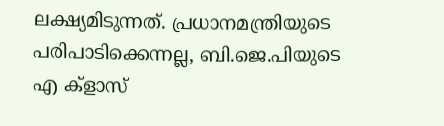ലക്ഷ്യമിടുന്നത്. പ്രധാനമന്ത്രിയുടെ പരിപാടിക്കെന്നല്ല, ബി.ജെ.പിയുടെ എ ക്‌ളാസ്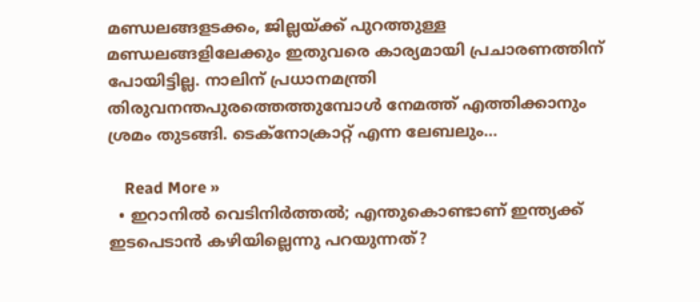മണ്ഡലങ്ങളടക്കം, ജില്ലയ്ക്ക് പുറത്തുള്ള മണ്ഡലങ്ങളിലേക്കും ഇതുവരെ കാര്യമായി പ്രചാരണത്തിന് പോയിട്ടില്ല. നാലിന് പ്രധാനമന്ത്രി തിരുവനന്തപുരത്തെത്തുമ്പോള്‍ നേമത്ത് എത്തിക്കാനും ശ്രമം തുടങ്ങി. ടെക്‌നോക്രാറ്റ് എന്ന ലേബലും…

    Read More »
  • ഇറാനില്‍ വെടിനിര്‍ത്തല്‍; എന്തുകൊണ്ടാണ് ഇന്ത്യക്ക് ഇടപെടാന്‍ കഴിയില്ലെന്നു പറയുന്നത്?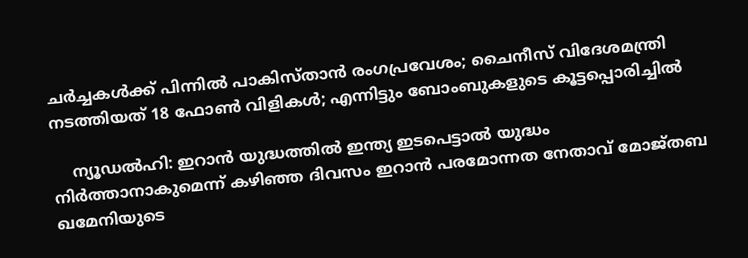ചര്‍ച്ചകള്‍ക്ക് പിന്നില്‍ പാകിസ്താന്‍ രംഗപ്രവേശം; ചൈനീസ് വിദേശമന്ത്രി നടത്തിയത് 18 ഫോണ്‍ വിളികള്‍; എന്നിട്ടും ബോംബുകളുടെ കൂട്ടപ്പൊരിച്ചില്‍

    ന്യൂഡല്‍ഹി: ഇറാന്‍ യുദ്ധത്തില്‍ ഇന്ത്യ ഇടപെട്ടാല്‍ യുദ്ധം നിര്‍ത്താനാകുമെന്ന് കഴിഞ്ഞ ദിവസം ഇറാന്‍ പരമോന്നത നേതാവ് മോജ്തബ ഖമേനിയുടെ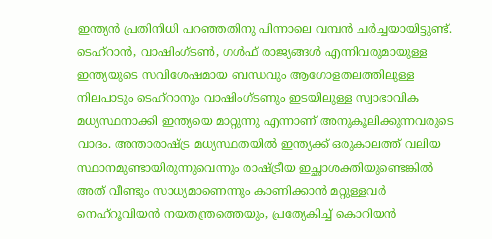ഇന്ത്യന്‍ പ്രതിനിധി പറഞ്ഞതിനു പിന്നാലെ വമ്പന്‍ ചര്‍ച്ചയായിട്ടുണ്ട്. ടെഹ്റാന്‍, വാഷിംഗ്ടണ്‍, ഗള്‍ഫ് രാജ്യങ്ങള്‍ എന്നിവരുമായുള്ള ഇന്ത്യയുടെ സവിശേഷമായ ബന്ധവും ആഗോളതലത്തിലുള്ള നിലപാടും ടെഹ്റാനും വാഷിംഗ്ടണും ഇടയിലുള്ള സ്വാഭാവിക മധ്യസ്ഥനാക്കി ഇന്ത്യയെ മാറ്റുന്നു എന്നാണ് അനുകൂലിക്കുന്നവരുടെ വാദം. അന്താരാഷ്ട്ര മധ്യസ്ഥതയില്‍ ഇന്ത്യക്ക് ഒരുകാലത്ത് വലിയ സ്ഥാനമുണ്ടായിരുന്നുവെന്നും രാഷ്ട്രീയ ഇച്ഛാശക്തിയുണ്ടെങ്കില്‍ അത് വീണ്ടും സാധ്യമാണെന്നും കാണിക്കാന്‍ മറ്റുള്ളവര്‍ നെഹ്‌റൂവിയന്‍ നയതന്ത്രത്തെയും, പ്രത്യേകിച്ച് കൊറിയന്‍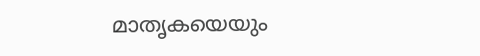മാതൃകയെയും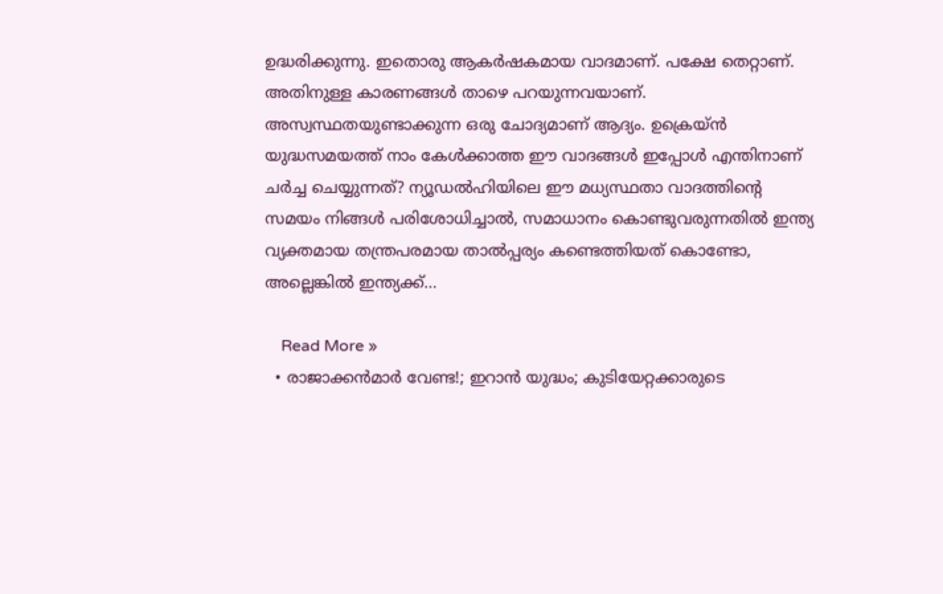ഉദ്ധരിക്കുന്നു. ഇതൊരു ആകര്‍ഷകമായ വാദമാണ്. പക്ഷേ തെറ്റാണ്. അതിനുള്ള കാരണങ്ങള്‍ താഴെ പറയുന്നവയാണ്.   അസ്വസ്ഥതയുണ്ടാക്കുന്ന ഒരു ചോദ്യമാണ് ആദ്യം. ഉക്രെയ്ന്‍ യുദ്ധസമയത്ത് നാം കേള്‍ക്കാത്ത ഈ വാദങ്ങള്‍ ഇപ്പോള്‍ എന്തിനാണ് ചര്‍ച്ച ചെയ്യുന്നത്? ന്യൂഡല്‍ഹിയിലെ ഈ മധ്യസ്ഥതാ വാദത്തിന്റെ സമയം നിങ്ങള്‍ പരിശോധിച്ചാല്‍, സമാധാനം കൊണ്ടുവരുന്നതില്‍ ഇന്ത്യ വ്യക്തമായ തന്ത്രപരമായ താല്‍പ്പര്യം കണ്ടെത്തിയത് കൊണ്ടോ, അല്ലെങ്കില്‍ ഇന്ത്യക്ക്…

    Read More »
  • രാജാക്കന്‍മാര്‍ വേണ്ട!; ഇറാന്‍ യുദ്ധം; കുടിയേറ്റക്കാരുടെ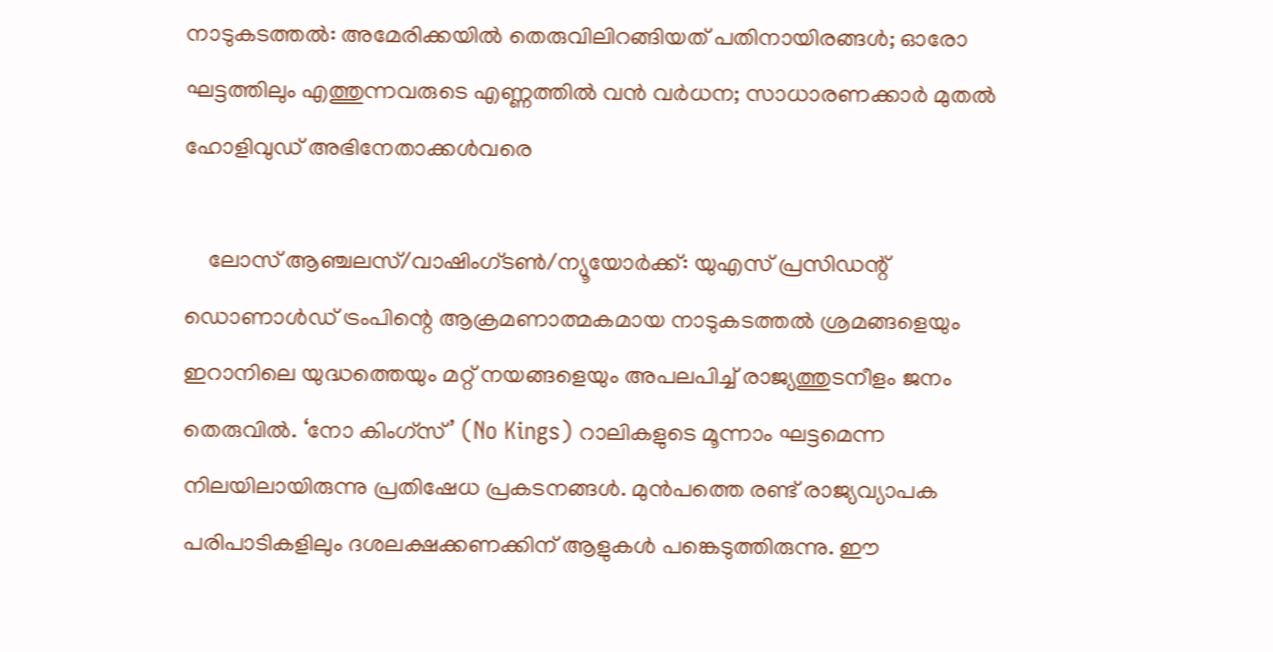നാടുകടത്തല്‍: അമേരിക്കയില്‍ തെരുവിലിറങ്ങിയത് പതിനായിരങ്ങള്‍; ഓരോ ഘട്ടത്തിലും എത്തുന്നവരുടെ എണ്ണത്തില്‍ വന്‍ വര്‍ധന; സാധാരണക്കാര്‍ മുതല്‍ ഹോളിവുഡ് അഭിനേതാക്കള്‍വരെ

    ലോസ് ആഞ്ചലസ്/വാഷിംഗ്ടണ്‍/ന്യൂയോര്‍ക്ക്: യുഎസ് പ്രസിഡന്റ് ഡൊണാള്‍ഡ് ട്രംപിന്റെ ആക്രമണാത്മകമായ നാടുകടത്തല്‍ ശ്രമങ്ങളെയും ഇറാനിലെ യുദ്ധത്തെയും മറ്റ് നയങ്ങളെയും അപലപിച്ച് രാജ്യത്തുടനീളം ജനം തെരുവില്‍. ‘നോ കിംഗ്സ്’ (No Kings) റാലികളുടെ മൂന്നാം ഘട്ടമെന്ന നിലയിലായിരുന്നു പ്രതിഷേധ പ്രകടനങ്ങള്‍. മുന്‍പത്തെ രണ്ട് രാജ്യവ്യാപക പരിപാടികളിലും ദശലക്ഷക്കണക്കിന് ആളുകള്‍ പങ്കെടുത്തിരുന്നു. ഈ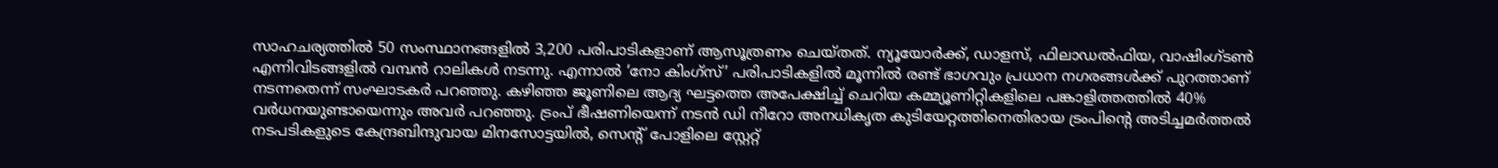സാഹചര്യത്തില്‍ 50 സംസ്ഥാനങ്ങളില്‍ 3,200 പരിപാടികളാണ് ആസൂത്രണം ചെയ്തത്. ന്യൂയോര്‍ക്ക്, ഡാളസ്, ഫിലാഡല്‍ഫിയ, വാഷിംഗ്ടണ്‍ എന്നിവിടങ്ങളില്‍ വമ്പന്‍ റാലികള്‍ നടന്നു. എന്നാല്‍ ‘നോ കിംഗ്സ്’ പരിപാടികളില്‍ മൂന്നില്‍ രണ്ട് ഭാഗവും പ്രധാന നഗരങ്ങള്‍ക്ക് പുറത്താണ് നടന്നതെന്ന് സംഘാടകര്‍ പറഞ്ഞു. കഴിഞ്ഞ ജൂണിലെ ആദ്യ ഘട്ടത്തെ അപേക്ഷിച്ച് ചെറിയ കമ്മ്യൂണിറ്റികളിലെ പങ്കാളിത്തത്തില്‍ 40% വര്‍ധനയുണ്ടായെന്നും അവര്‍ പറഞ്ഞു. ട്രംപ് ഭീഷണിയെന്ന് നടന്‍ ഡി നീറോ അനധികൃത കുടിയേറ്റത്തിനെതിരായ ട്രംപിന്റെ അടിച്ചമര്‍ത്തല്‍ നടപടികളുടെ കേന്ദ്രബിന്ദുവായ മിനസോട്ടയില്‍, സെന്റ് പോളിലെ സ്റ്റേറ്റ്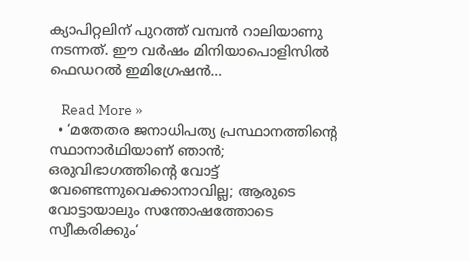ക്യാപിറ്റലിന് പുറത്ത് വമ്പന്‍ റാലിയാണു നടന്നത്. ഈ വര്‍ഷം മിനിയാപൊളിസില്‍ ഫെഡറല്‍ ഇമിഗ്രേഷന്‍…

    Read More »
  • ‘മതേതര ജനാധിപത്യ പ്രസ്ഥാനത്തിന്റെ സ്ഥാനാർഥിയാണ് ഞാൻ; ഒരുവിഭാഗത്തിന്റെ വോട്ട് വേണ്ടെന്നുവെക്കാനാവില്ല; ആരുടെ വോട്ടായാലും സന്തോഷത്തോടെ സ്വീകരിക്കും‘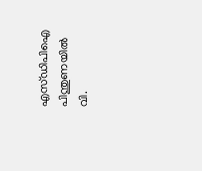എസ്ഡിപിഐ പിന്തുണയിൽ വി.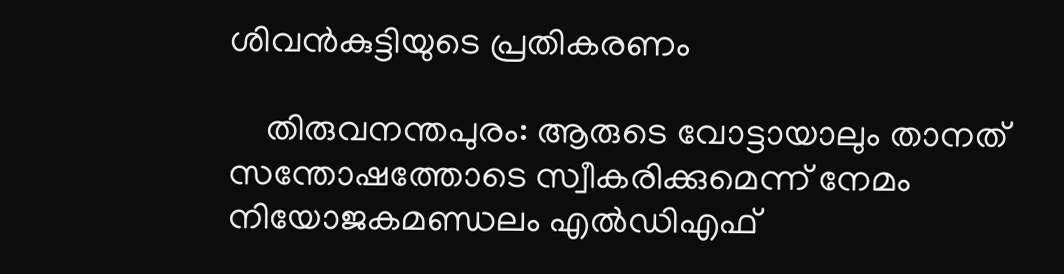ശിവൻകുട്ടിയുടെ പ്രതികരണം

    തിരുവനന്തപുരം: ആരുടെ വോട്ടായാലും താനത് സന്തോഷത്തോടെ സ്വീകരിക്കുമെന്ന് നേമം നിയോജകമണ്ഡലം എൽഡിഎഫ്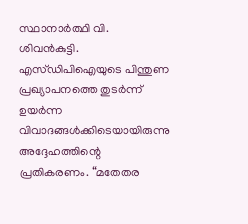സ്ഥാനാർത്ഥി വി. ശിവൻകുട്ടി. എസ്ഡിപിഐയുടെ പിന്തുണ പ്രഖ്യാപനത്തെ തുടർന്ന് ഉയർന്ന വിവാദങ്ങൾക്കിടെയായിരുന്നു അദ്ദേഹത്തിന്റെ പ്രതികരണം. “മതേതര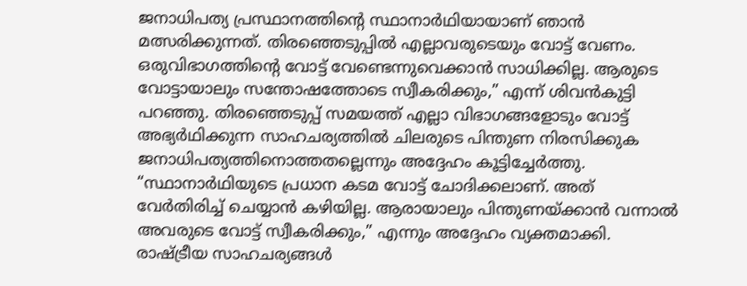ജനാധിപത്യ പ്രസ്ഥാനത്തിന്റെ സ്ഥാനാർഥിയായാണ് ഞാൻ മത്സരിക്കുന്നത്. തിരഞ്ഞെടുപ്പിൽ എല്ലാവരുടെയും വോട്ട് വേണം. ഒരുവിഭാഗത്തിന്റെ വോട്ട് വേണ്ടെന്നുവെക്കാൻ സാധിക്കില്ല. ആരുടെ വോട്ടായാലും സന്തോഷത്തോടെ സ്വീകരിക്കും,” എന്ന് ശിവൻകുട്ടി പറഞ്ഞു. തിരഞ്ഞെടുപ്പ് സമയത്ത് എല്ലാ വിഭാഗങ്ങളോടും വോട്ട് അഭ്യർഥിക്കുന്ന സാഹചര്യത്തിൽ ചിലരുടെ പിന്തുണ നിരസിക്കുക ജനാധിപത്യത്തിനൊത്തതല്ലെന്നും അദ്ദേഹം കൂട്ടിച്ചേർത്തു. “സ്ഥാനാർഥിയുടെ പ്രധാന കടമ വോട്ട് ചോദിക്കലാണ്. അത് വേർതിരിച്ച് ചെയ്യാൻ കഴിയില്ല. ആരായാലും പിന്തുണയ്ക്കാൻ വന്നാൽ അവരുടെ വോട്ട് സ്വീകരിക്കും,” എന്നും അദ്ദേഹം വ്യക്തമാക്കി. രാഷ്ട്രീയ സാഹചര്യങ്ങൾ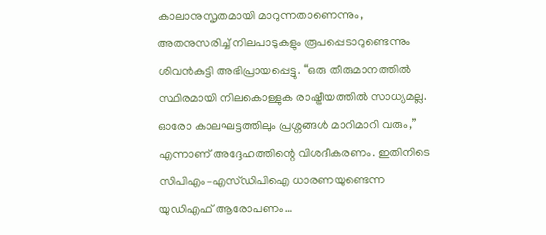കാലാനുസൃതമായി മാറുന്നതാണെന്നും, അതനുസരിച്ച് നിലപാടുകളും രൂപപ്പെടാറുണ്ടെന്നും ശിവൻകുട്ടി അഭിപ്രായപ്പെട്ടു. “ഒരു തീരുമാനത്തിൽ സ്ഥിരമായി നിലകൊള്ളുക രാഷ്ട്രീയത്തിൽ സാധ്യമല്ല. ഓരോ കാലഘട്ടത്തിലും പ്രശ്നങ്ങൾ മാറിമാറി വരും,” എന്നാണ് അദ്ദേഹത്തിന്റെ വിശദീകരണം. ഇതിനിടെ സിപിഎം–എസ്ഡിപിഐ ധാരണയുണ്ടെന്ന യുഡിഎഫ് ആരോപണം…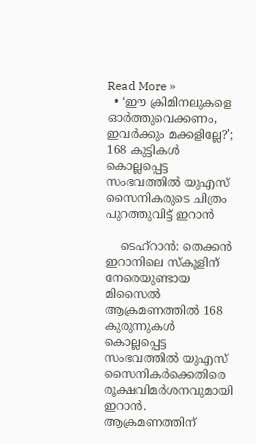Read More »
  • ‘ഈ ക്രിമിനലുകളെ ഓർത്തുവെക്കണം, ഇവർക്കും മക്കളില്ലേ?’; 168 കുട്ടികൾ കൊല്ലപ്പെട്ട സംഭവത്തിൽ യുഎസ് സൈനികരുടെ ചിത്രം പുറത്തുവിട്ട് ഇറാൻ

    ടെഹ്റാൻ: തെക്കൻ ഇറാനിലെ സ്കൂളിന് നേരെയുണ്ടായ മിസൈൽ ആക്രമണത്തിൽ 168 കുരുന്നുകൾ കൊല്ലപ്പെട്ട സംഭവത്തിൽ യുഎസ് സൈനികർക്കെതിരെ രൂക്ഷവിമർശനവുമായി ഇറാൻ. ആക്രമണത്തിന്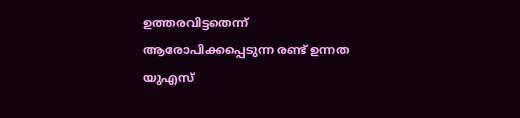ഉത്തരവിട്ടതെന്ന് ആരോപിക്കപ്പെടുന്ന രണ്ട് ഉന്നത യുഎസ്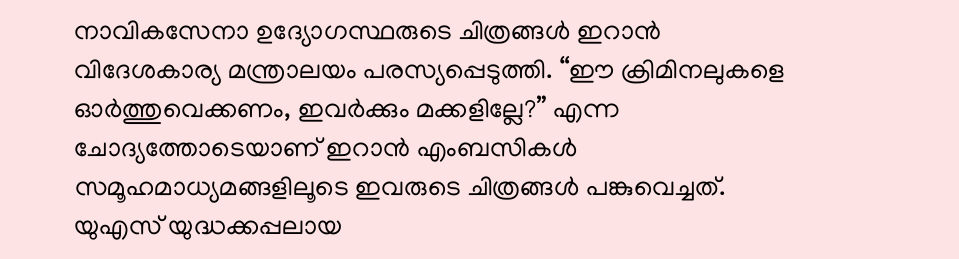നാവികസേനാ ഉദ്യോഗസ്ഥരുടെ ചിത്രങ്ങൾ ഇറാൻ വിദേശകാര്യ മന്ത്രാലയം പരസ്യപ്പെടുത്തി. “ഈ ക്രിമിനലുകളെ ഓർത്തുവെക്കണം, ഇവർക്കും മക്കളില്ലേ?” എന്ന ചോദ്യത്തോടെയാണ് ഇറാൻ എംബസികൾ സമൂഹമാധ്യമങ്ങളിലൂടെ ഇവരുടെ ചിത്രങ്ങൾ പങ്കുവെച്ചത്. യുഎസ് യുദ്ധക്കപ്പലായ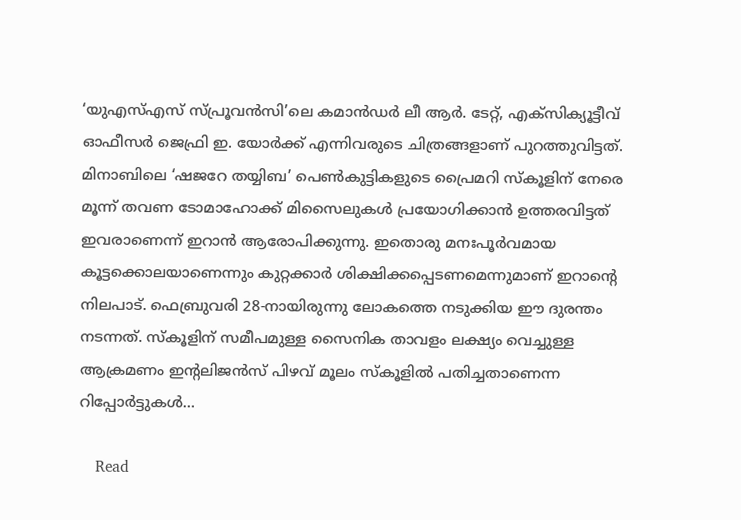‘യുഎസ്എസ് സ്പ്രൂവൻസി’ലെ കമാൻഡർ ലീ ആർ. ടേറ്റ്, എക്സിക്യൂട്ടീവ് ഓഫീസർ ജെഫ്രി ഇ. യോർക്ക് എന്നിവരുടെ ചിത്രങ്ങളാണ് പുറത്തുവിട്ടത്. മിനാബിലെ ‘ഷജറേ തയ്യിബ’ പെൺകുട്ടികളുടെ പ്രൈമറി സ്കൂളിന് നേരെ മൂന്ന് തവണ ടോമാഹോക്ക് മിസൈലുകൾ പ്രയോഗിക്കാൻ ഉത്തരവിട്ടത് ഇവരാണെന്ന് ഇറാൻ ആരോപിക്കുന്നു. ഇതൊരു മനഃപൂർവമായ കൂട്ടക്കൊലയാണെന്നും കുറ്റക്കാർ ശിക്ഷിക്കപ്പെടണമെന്നുമാണ് ഇറാന്റെ നിലപാട്. ഫെബ്രുവരി 28-നായിരുന്നു ലോകത്തെ നടുക്കിയ ഈ ദുരന്തം നടന്നത്. സ്കൂളിന് സമീപമുള്ള സൈനിക താവളം ലക്ഷ്യം വെച്ചുള്ള ആക്രമണം ഇന്റലിജൻസ് പിഴവ് മൂലം സ്കൂളിൽ പതിച്ചതാണെന്ന റിപ്പോർട്ടുകൾ…

    Read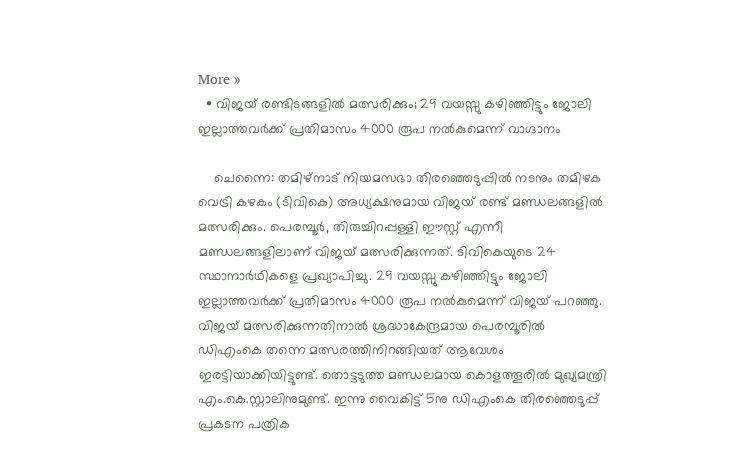More »
  • വിജയ് രണ്ടിടങ്ങളിൽ മത്സരിക്കും; 29 വയസ്സു കഴിഞ്ഞിട്ടും ജോലി ഇല്ലാത്തവർക്ക് പ്രതിമാസം 4000 രൂപ നൽകുമെന്ന് വാഗ്ദാനം

    ചെന്നൈ: തമിഴ്നാട് നിയമസഭാ തിരഞ്ഞെടുപ്പിൽ നടനും തമിഴക വെട്രി കഴകം (ടിവികെ) അധ്യക്ഷനുമായ വിജയ് രണ്ട് മണ്ഡലങ്ങളിൽ മത്സരിക്കും. പെരമ്പൂർ, തിരുച്ചിറപ്പള്ളി ഈസ്റ്റ് എന്നീ മണ്ഡലങ്ങളിലാണ് വിജയ് മത്സരിക്കുന്നത്. ടിവികെയുടെ 24 സ്ഥാനാർഥികളെ പ്രഖ്യാപിച്ചു. 29 വയസ്സു കഴിഞ്ഞിട്ടും ജോലി ഇല്ലാത്തവർക്ക് പ്രതിമാസം 4000 രൂപ നൽകുമെന്ന് വിജയ് പറഞ്ഞു. വിജയ് മത്സരിക്കുന്നതിനാൽ ശ്രദ്ധാകേന്ദ്രമായ പെരമ്പൂരിൽ ഡിഎംകെ തന്നെ മത്സരത്തിനിറങ്ങിയത് ആവേശം ഇരട്ടിയാക്കിയിട്ടുണ്ട്. തൊട്ടടുത്ത മണ്ഡലമായ കൊളത്തൂരിൽ മുഖ്യമന്ത്രി എം.കെ.സ്റ്റാലിനുമുണ്ട്. ഇന്നു വൈകിട്ട് 5നു ഡിഎംകെ തിരഞ്ഞെടുപ്പ് പ്രകടന പത്രിക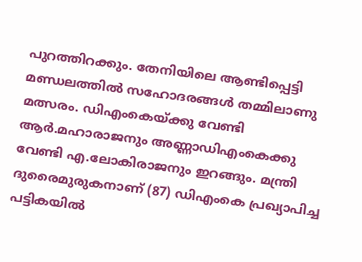പുറത്തിറക്കും. തേനിയിലെ ആണ്ടിപ്പെട്ടി മണ്ഡലത്തിൽ സഹോദരങ്ങൾ തമ്മിലാണു മത്സരം. ഡിഎംകെയ്ക്കു വേണ്ടി ആർ.മഹാരാജനും അണ്ണാഡിഎംകെക്കു വേണ്ടി എ.ലോകിരാജനും ഇറങ്ങും. മന്ത്രി ദുരൈമുരുകനാണ് (87) ഡിഎംകെ പ്രഖ്യാപിച്ച പട്ടികയിൽ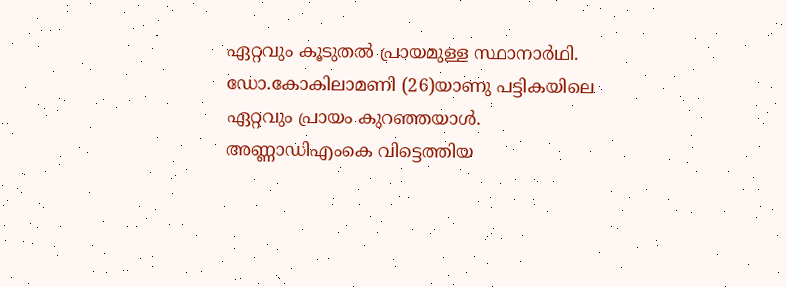ഏറ്റവും കൂടുതൽ പ്രായമുള്ള സ്ഥാനാർഥി. ഡോ.കോകിലാമണി (26)യാണു പട്ടികയിലെ ഏറ്റവും പ്രായം കുറഞ്ഞയാൾ. അണ്ണാഡിഎംകെ വിട്ടെത്തിയ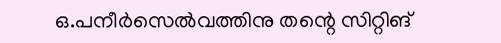ഒ.പനീർസെൽവത്തിനു തന്റെ സിറ്റിങ്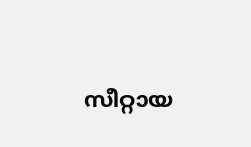സീറ്റായ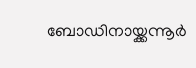ബോഡിനായ്ക്കന്നൂർ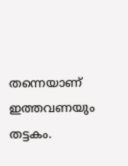തന്നെയാണ് ഇത്തവണയും തട്ടകം.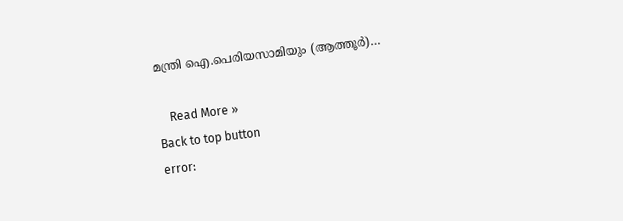മന്ത്രി ഐ.പെരിയസാമിയും (ആത്തൂർ)…

    Read More »
Back to top button
error: